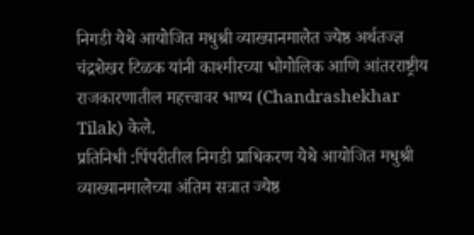निगडी येथे आयोजित मधुश्री व्याख्यानमालेत ज्येष्ठ अर्थतज्ज्ञ चंद्रशेखर टिळक यांनी काश्मीरच्या भौगोलिक आणि आंतरराष्ट्रीय राजकारणातील महत्त्वावर भाष्य (Chandrashekhar Tilak) केले.
प्रतिनिधी :पिंपरीतील निगडी प्राधिकरण येथे आयोजित मधुश्री व्याख्यानमालेच्या अंतिम सत्रात ज्येष्ठ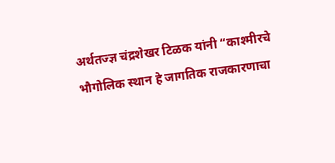अर्थतज्ज्ञ चंद्रशेखर टिळक यांनी “काश्मीरचे भौगोलिक स्थान हे जागतिक राजकारणाचा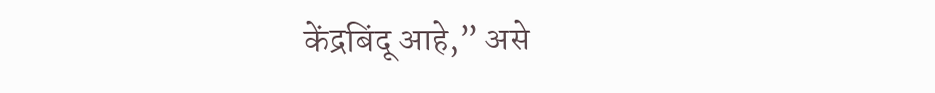केंद्रबिंदू आहे,” असे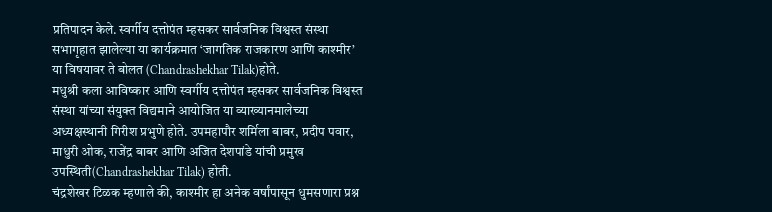प्रतिपादन केले. स्वर्गीय दत्तोपंत म्हसकर सार्वजनिक विश्वस्त संस्था सभागृहात झालेल्या या कार्यक्रमात ‘जागतिक राजकारण आणि काश्मीर’ या विषयावर ते बोलत (Chandrashekhar Tilak)होते.
मधुश्री कला आविष्कार आणि स्वर्गीय दत्तोपंत म्हसकर सार्वजनिक विश्वस्त संस्था यांच्या संयुक्त विद्यमाने आयोजित या व्याख्यानमालेच्या अध्यक्षस्थानी गिरीश प्रभुणे होते. उपमहापौर शर्मिला बाबर, प्रदीप पवार, माधुरी ओक, राजेंद्र बाबर आणि अजित देशपांडे यांची प्रमुख उपस्थिती(Chandrashekhar Tilak) होती.
चंद्रशेखर टिळक म्हणाले की, काश्मीर हा अनेक वर्षांपासून धुमसणारा प्रश्न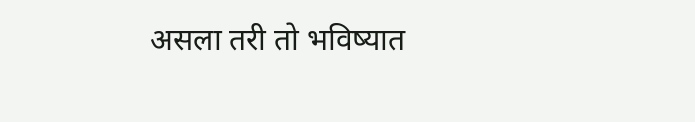असला तरी तो भविष्यात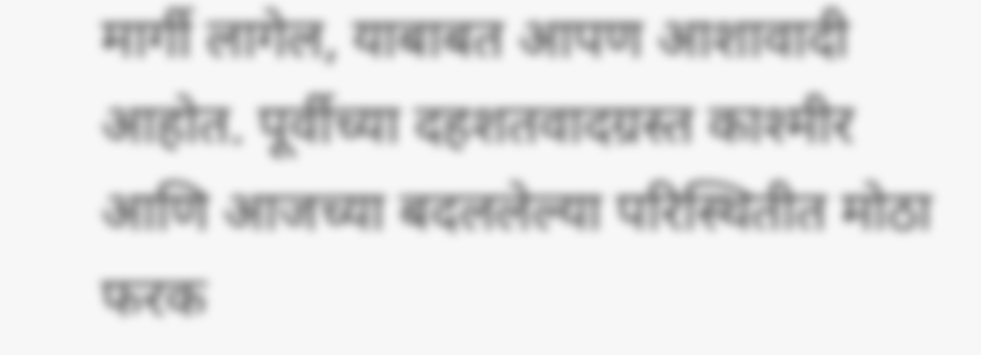मार्गी लागेल, याबाबत आपण आशावादी आहोत. पूर्वीच्या दहशतवादग्रस्त काश्मीर आणि आजच्या बदललेल्या परिस्थितीत मोठा फरक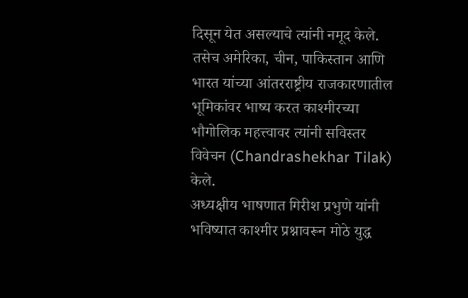दिसून येत असल्याचे त्यांनी नमूद केले. तसेच अमेरिका, चीन, पाकिस्तान आणि भारत यांच्या आंतरराष्ट्रीय राजकारणातील भूमिकांवर भाष्य करत काश्मीरच्या भौगोलिक महत्त्वावर त्यांनी सविस्तर विवेचन (Chandrashekhar Tilak) केले.
अध्यक्षीय भाषणात गिरीश प्रभुणे यांनी भविष्यात काश्मीर प्रश्नावरून मोठे युद्ध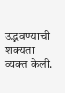उद्भवण्याची शक्यता व्यक्त केली.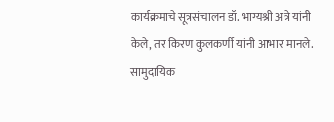कार्यक्रमाचे सूत्रसंचालन डॉ. भाग्यश्री अत्रे यांनी केले, तर किरण कुलकर्णी यांनी आभार मानले. सामुदायिक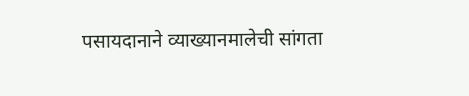पसायदानाने व्याख्यानमालेची सांगता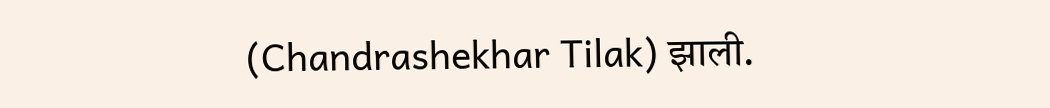(Chandrashekhar Tilak) झाली.